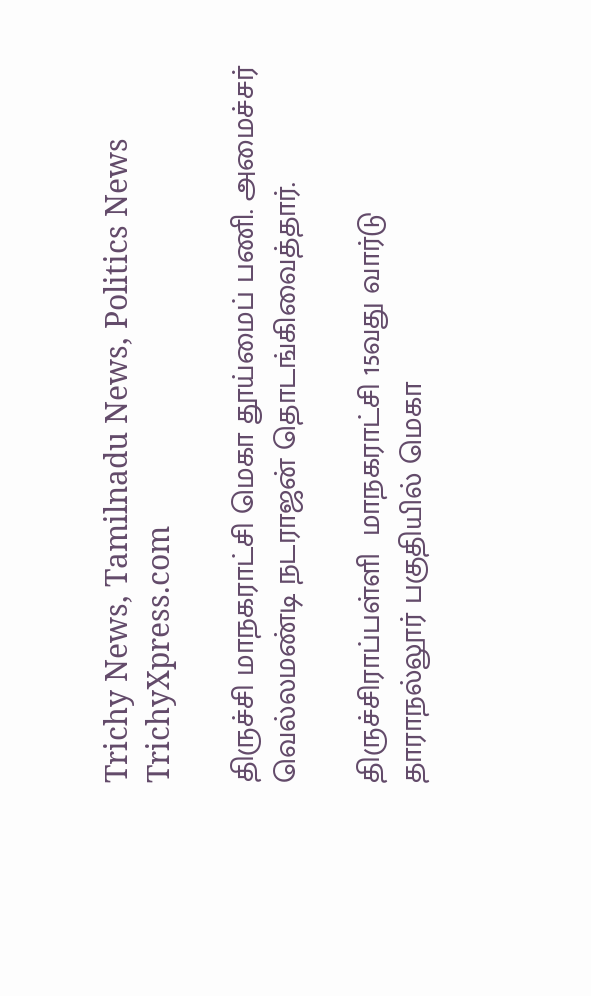Trichy News, Tamilnadu News, Politics News TrichyXpress.com

திருச்சி மாநகராட்சி மெகா தூய்மைப் பணி. அமைச்சர் வெல்லமண்டி நடராஜன் தொடங்கிவைத்தார்.

திருச்சிராப்பள்ளி  மாநகராட்சி 15வது வார்டு தாராநல்லூர் பகுதியில் மெகா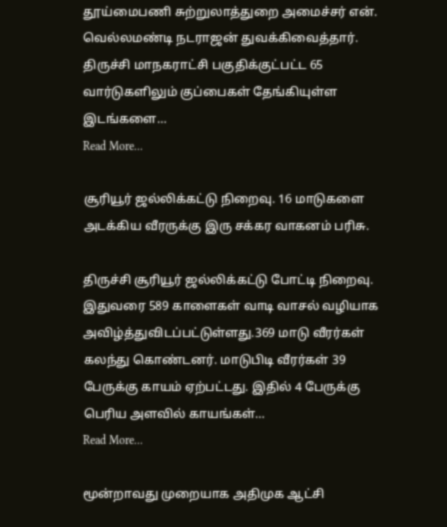தூய்மைபணி சுற்றுலாத்துறை அமைச்சர் என். வெல்லமண்டி நடராஜன் துவக்கிவைத்தார். திருச்சி மாநகராட்சி பகுதிக்குட்பட்ட 65 வார்டுகளிலும் குப்பைகள் தேங்கியுள்ள  இடங்களை…
Read More...

சூரியூர் ஜல்லிக்கட்டு நிறைவு. 16 மாடுகளை அடக்கிய வீரருக்கு இரு சக்கர வாகனம் பரிசு.

திருச்சி சூரியூர் ஜல்லிக்கட்டு போட்டி நிறைவு. இதுவரை 589 காளைகள் வாடி வாசல் வழியாக அவிழ்த்துவிடப்பட்டுள்ளது.369 மாடு வீரர்கள் கலந்து கொண்டனர். மாடுபிடி வீரர்கள் 39 பேருக்கு காயம் ஏற்பட்டது. இதில் 4 பேருக்கு பெரிய அளவில் காயங்கள்…
Read More...

மூன்றாவது முறையாக அதிமுக ஆட்சி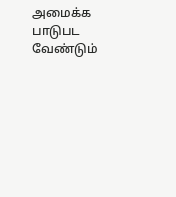அமைக்க பாடுபட வேண்டும்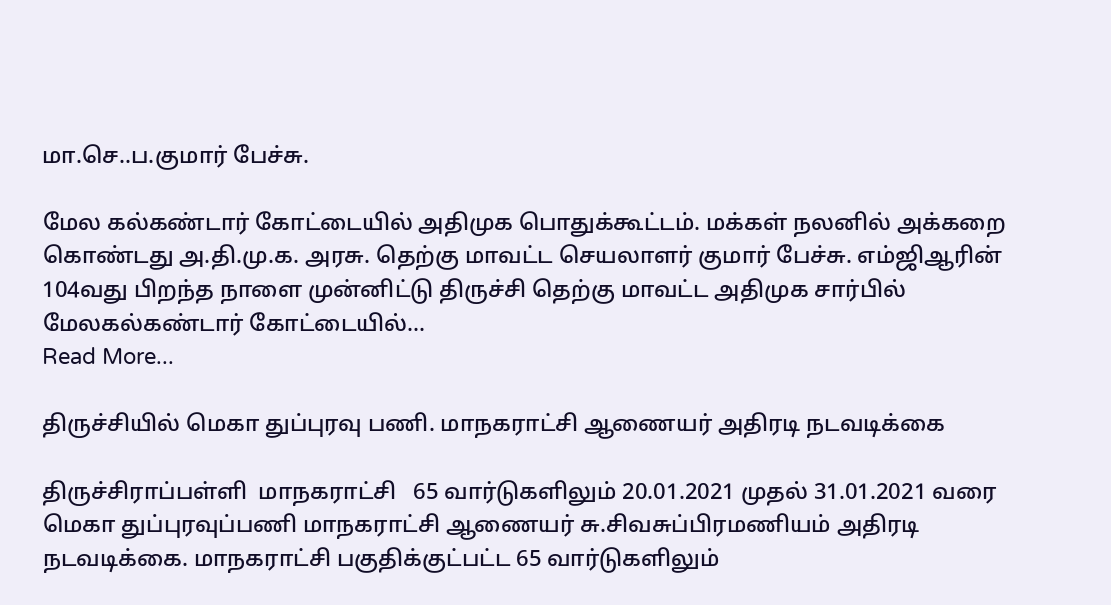மா.செ..ப.குமார் பேச்சு.

மேல கல்கண்டார் கோட்டையில் அதிமுக பொதுக்கூட்டம். மக்கள் நலனில் அக்கறை கொண்டது அ.தி.மு.க. அரசு. தெற்கு மாவட்ட செயலாளர் குமார் பேச்சு. எம்ஜிஆரின் 104வது பிறந்த நாளை முன்னிட்டு திருச்சி தெற்கு மாவட்ட அதிமுக சார்பில் மேலகல்கண்டார் கோட்டையில்…
Read More...

திருச்சியில் மெகா துப்புரவு பணி. மாநகராட்சி ஆணையர் அதிரடி நடவடிக்கை

திருச்சிராப்பள்ளி  மாநகராட்சி   65 வார்டுகளிலும் 20.01.2021 முதல் 31.01.2021 வரை மெகா துப்புரவுப்பணி மாநகராட்சி ஆணையர் சு.சிவசுப்பிரமணியம் அதிரடி நடவடிக்கை. மாநகராட்சி பகுதிக்குட்பட்ட 65 வார்டுகளிலும்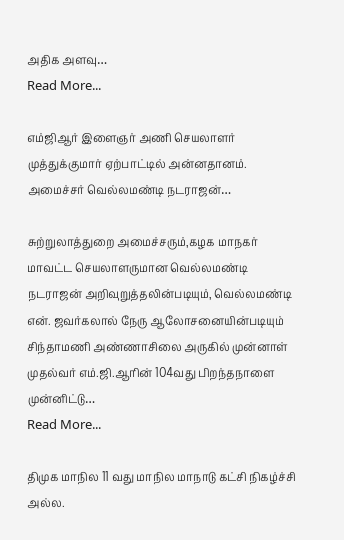அதிக அளவு…
Read More...

எம்ஜிஆர் இளைஞர் அணி செயலாளர் முத்துக்குமார் ஏற்பாட்டில் அன்னதானம். அமைச்சர் வெல்லமண்டி நடராஜன்…

சுற்றுலாத்துறை அமைச்சரும்,கழக மாநகர் மாவட்ட செயலாளருமான வெல்லமண்டி நடராஜன் அறிவுறுத்தலின்படியும், வெல்லமண்டி என். ஜவர்கலால் நேரு ஆலோசனையின்படியும் சிந்தாமணி அண்ணாசிலை அருகில் முன்னாள் முதல்வர் எம்.ஜி.ஆரின் 104வது பிறந்தநாளை முன்னிட்டு…
Read More...

திமுக மாநில 11 வது மாநில மாநாடு கட்சி நிகழ்ச்சி அல்ல.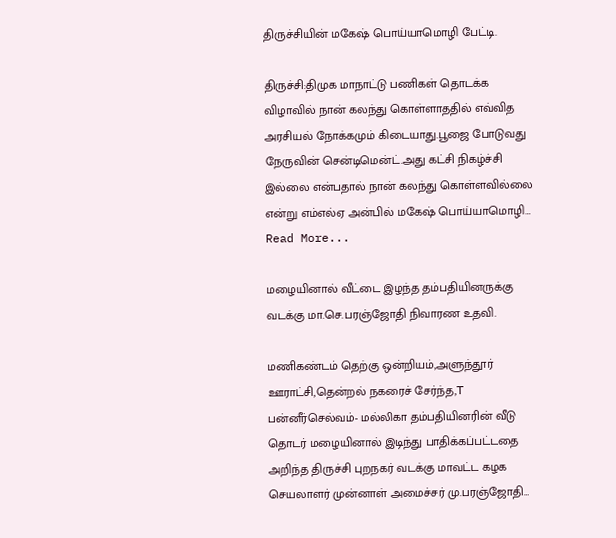திருச்சியின் மகேஷ் பொய்யாமொழி பேட்டி.

திருச்சி:திமுக மாநாட்டு பணிகள் தொடக்க விழாவில் நான் கலந்து கொள்ளாததில் எவ்வித அரசியல் நோக்கமும் கிடையாது.பூஜை போடுவது நேருவின் சென்டிமென்ட்.அது கட்சி நிகழ்ச்சி இல்லை என்பதால் நான் கலந்து கொள்ளவில்லை என்று எம்எல்ஏ அன்பில் மகேஷ் பொய்யாமொழி…
Read More...

மழையினால் வீட்டை இழந்த தம்பதியினருக்கு வடக்கு மா.செ.பரஞ்ஜோதி நிவாரண உதவி.

மணிகண்டம் தெற்கு ஒன்றியம்,அளுந்தூர் ஊராட்சி,தென்றல் நகரைச் சேர்ந்த,T பன்னீர்செல்வம்- மல்லிகா தம்பதியினரின் வீடு தொடர் மழையினால் இடிந்து பாதிக்கப்பட்டதை அறிந்த திருச்சி புறநகர் வடக்கு மாவட்ட கழக செயலாளர் முன்னாள் அமைச்சர் மு.பரஞ்ஜோதி…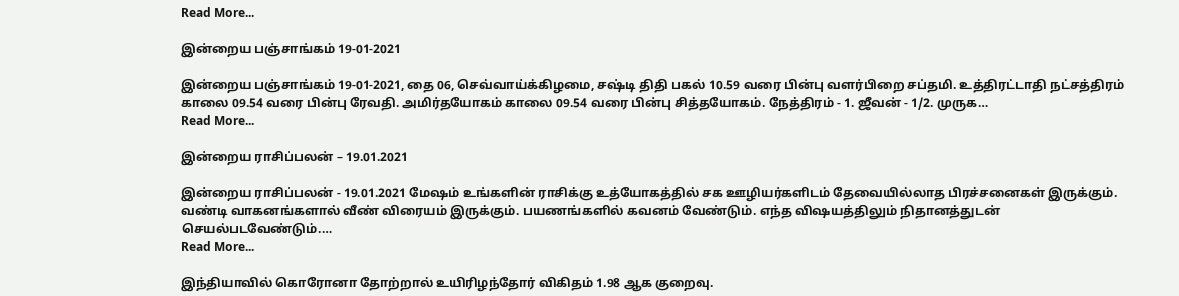Read More...

இன்றைய பஞ்சாங்கம் 19-01-2021

இன்றைய பஞ்சாங்கம் 19-01-2021, தை 06, செவ்வாய்க்கிழமை, சஷ்டி திதி பகல் 10.59 வரை பின்பு வளர்பிறை சப்தமி. உத்திரட்டாதி நட்சத்திரம் காலை 09.54 வரை பின்பு ரேவதி. அமிர்தயோகம் காலை 09.54 வரை பின்பு சித்தயோகம். நேத்திரம் - 1. ஜீவன் - 1/2. முருக…
Read More...

இன்றைய ராசிப்பலன் – 19.01.2021

இன்றைய ராசிப்பலன் - 19.01.2021 மேஷம் உங்களின் ராசிக்கு உத்யோகத்தில் சக ஊழியர்களிடம் தேவையில்லாத பிரச்சனைகள் இருக்கும். வண்டி வாகனங்களால் வீண் விரையம் இருக்கும். பயணங்களில் கவனம் வேண்டும். எந்த விஷயத்திலும் நிதானத்துடன் செயல்படவேண்டும்.…
Read More...

இந்தியாவில் கொரோனா தோற்றால் உயிரிழந்தோர் விகிதம் 1.98 ஆக குறைவு.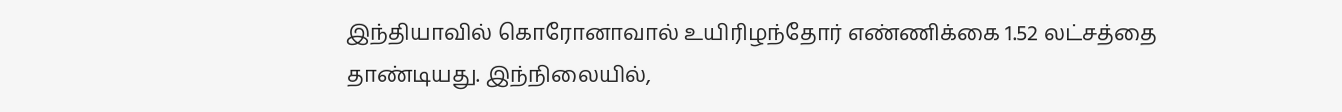இந்தியாவில் கொரோனாவால் உயிரிழந்தோர் எண்ணிக்கை 1.52 லட்சத்தை தாண்டியது. இந்நிலையில்,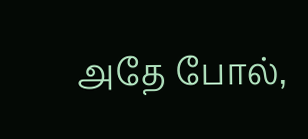அதே போல்,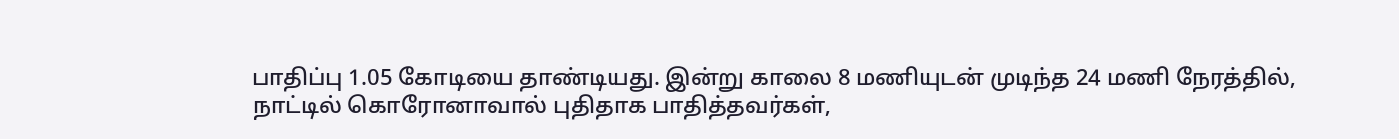பாதிப்பு 1.05 கோடியை தாண்டியது. இன்று காலை 8 மணியுடன் முடிந்த 24 மணி நேரத்தில், நாட்டில் கொரோனாவால் புதிதாக பாதித்தவர்கள்,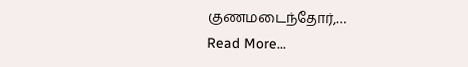குணமடைந்தோர்,…
Read More...